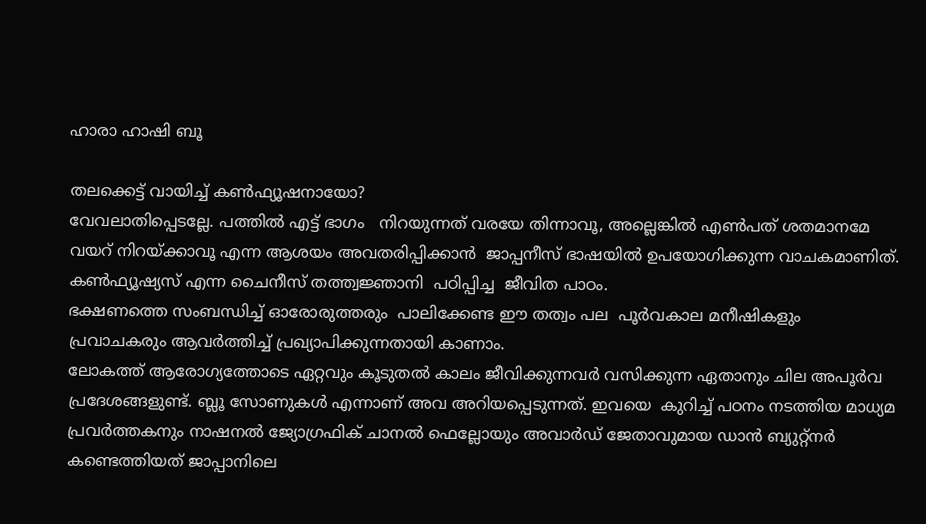ഹാരാ ഹാഷി ബൂ

തലക്കെട്ട് വായിച്ച് കൺഫ്യൂഷനായോ?
വേവലാതിപ്പെടല്ലേ. പത്തിൽ എട്ട് ഭാഗം   നിറയുന്നത് വരയേ തിന്നാവൂ, അല്ലെങ്കിൽ എൺപത് ശതമാനമേ വയറ് നിറയ്ക്കാവൂ എന്ന ആശയം അവതരിപ്പിക്കാൻ  ജാപ്പനീസ് ഭാഷയിൽ ഉപയോഗിക്കുന്ന വാചകമാണിത്.
കൺഫ്യൂഷ്യസ് എന്ന ചൈനീസ് തത്ത്വജ്ഞാനി  പഠിപ്പിച്ച  ജീവിത പാഠം.
ഭക്ഷണത്തെ സംബന്ധിച്ച് ഓരോരുത്തരും  പാലിക്കേണ്ട ഈ തത്വം പല  പൂർവകാല മനീഷികളും പ്രവാചകരും ആവർത്തിച്ച് പ്രഖ്യാപിക്കുന്നതായി കാണാം.
ലോകത്ത് ആരോഗ്യത്തോടെ ഏറ്റവും കൂടുതൽ കാലം ജീവിക്കുന്നവർ വസിക്കുന്ന ഏതാനും ചില അപൂർവ പ്രദേശങ്ങളുണ്ട്. ബ്ലൂ സോണുകൾ എന്നാണ് അവ അറിയപ്പെടുന്നത്. ഇവയെ  കുറിച്ച് പഠനം നടത്തിയ മാധ്യമ പ്രവർത്തകനും നാഷനൽ ജ്യോഗ്രഫിക് ചാനൽ ഫെല്ലോയും അവാർഡ് ജേതാവുമായ ഡാൻ ബ്യുറ്റ്‌നർ കണ്ടെത്തിയത് ജാപ്പാനിലെ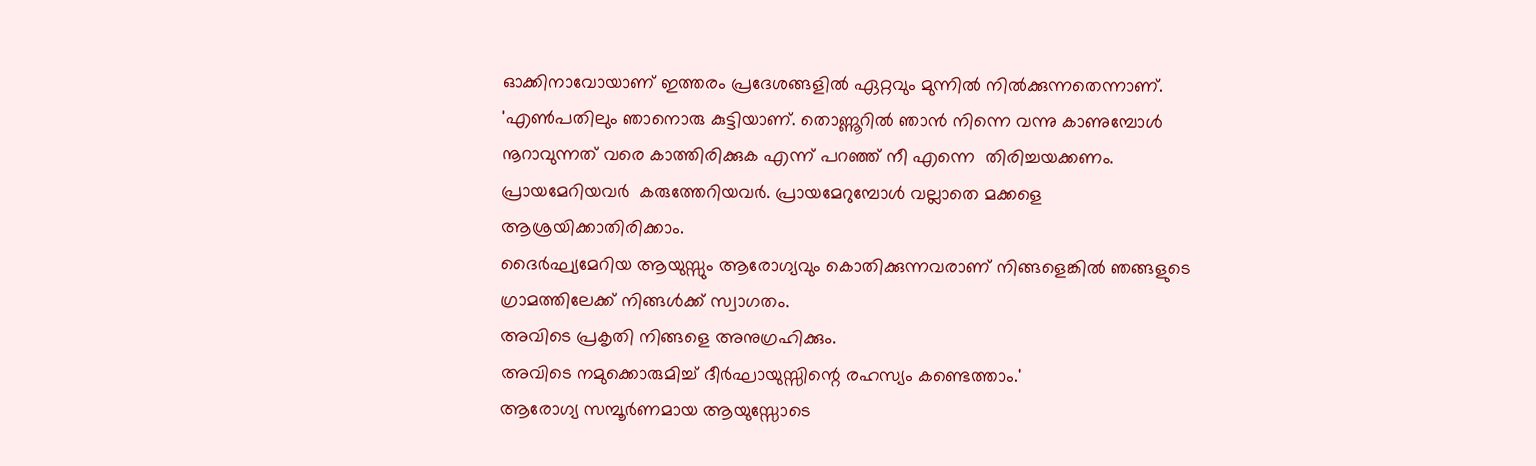ഓക്കിനാവോയാണ് ഇത്തരം പ്രദേശങ്ങളിൽ ഏറ്റവും മുന്നിൽ നിൽക്കുന്നതെന്നാണ്.
'എൺപതിലും ഞാനൊരു കുട്ടിയാണ്. തൊണ്ണൂറിൽ ഞാൻ നിന്നെ വന്നു കാണുമ്പോൾ നൂറാവുന്നത് വരെ കാത്തിരിക്കുക എന്ന് പറഞ്ഞ് നീ എന്നെ  തിരിച്ചയക്കണം. പ്രായമേറിയവർ  കരുത്തേറിയവർ. പ്രായമേറുമ്പോൾ വല്ലാതെ മക്കളെ ആശ്രയിക്കാതിരിക്കാം.
ദൈർഘ്യമേറിയ ആയുസ്സും ആരോഗ്യവും കൊതിക്കുന്നവരാണ് നിങ്ങളെങ്കിൽ ഞങ്ങളുടെ ഗ്രാമത്തിലേക്ക് നിങ്ങൾക്ക് സ്വാഗതം.
അവിടെ പ്രകൃതി നിങ്ങളെ അനുഗ്രഹിക്കും.
അവിടെ നമുക്കൊരുമിച്ച് ദീർഘായുസ്സിന്റെ രഹസ്യം കണ്ടെത്താം.'
ആരോഗ്യ സമ്പൂർണമായ ആയുസ്സോടെ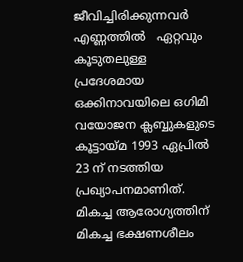ജീവിച്ചിരിക്കുന്നവർ എണ്ണത്തിൽ   ഏറ്റവും കൂടുതലുള്ള  പ്രദേശമായ  ഒക്കിനാവയിലെ ഒഗിമി വയോജന ക്ലബ്ബുകളുടെ കൂട്ടായ്മ 1993 ഏപ്രിൽ 23 ന് നടത്തിയ പ്രഖ്യാപനമാണിത്.
മികച്ച ആരോഗ്യത്തിന്   മികച്ച ഭക്ഷണശീലം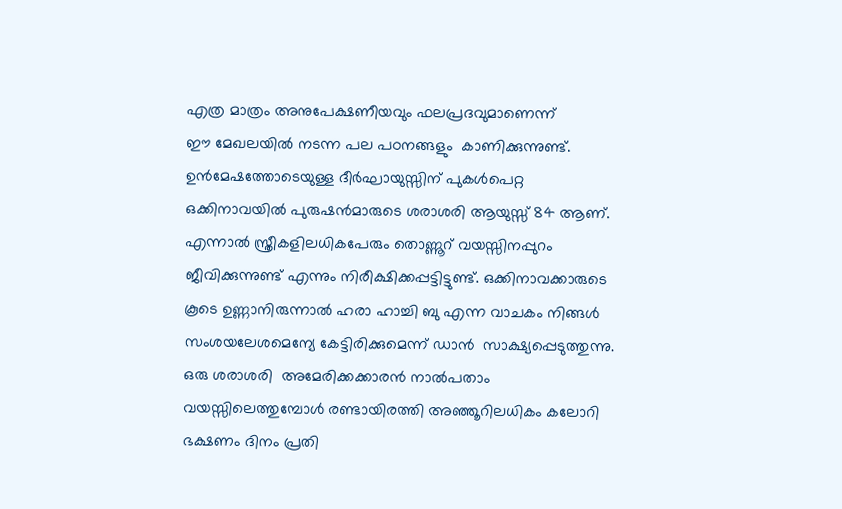എത്ര മാത്രം അനുപേക്ഷണീയവും ഫലപ്രദവുമാണെന്ന്
ഈ മേഖലയിൽ നടന്ന പല പഠനങ്ങളും  കാണിക്കുന്നുണ്ട്.
ഉൻമേഷത്തോടെയുള്ള ദീർഘായുസ്സിന് പുകൾപെറ്റ ഒക്കിനാവയിൽ പുരുഷൻമാരുടെ ശരാശരി ആയുസ്സ് 84 ആണ്. എന്നാൽ സ്ത്രീകളിലധികപേരും തൊണ്ണൂറ് വയസ്സിനപ്പുറം ജീവിക്കുന്നുണ്ട് എന്നും നിരീക്ഷിക്കപ്പട്ടിട്ടുണ്ട്. ഒക്കിനാവക്കാരുടെ കൂടെ ഉണ്ണാനിരുന്നാൽ ഹരാ ഹാച്ചി ബു എന്ന വാചകം നിങ്ങൾ സംശയലേശമെന്യേ കേട്ടിരിക്കുമെന്ന് ഡാൻ  സാക്ഷ്യപ്പെടുത്തുന്നു.
ഒരു ശരാശരി  അമേരിക്കക്കാരൻ നാൽപതാം വയസ്സിലെത്തുമ്പോൾ രണ്ടായിരത്തി അഞ്ഞൂറിലധികം കലോറി ഭക്ഷണം ദിനം പ്രതി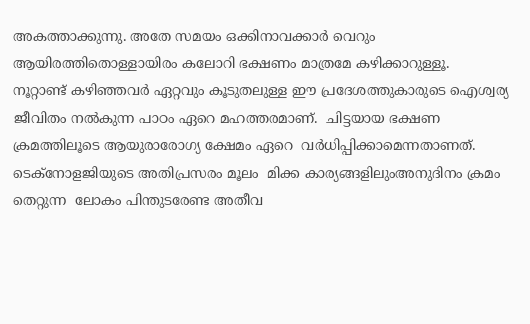അകത്താക്കുന്നു. അതേ സമയം ഒക്കിനാവക്കാർ വെറും ആയിരത്തിതൊള്ളായിരം കലോറി ഭക്ഷണം മാത്രമേ കഴിക്കാറുള്ളൂ.
നൂറ്റാണ്ട് കഴിഞ്ഞവർ ഏറ്റവും കൂടുതലുള്ള ഈ പ്രദേശത്തുകാരുടെ ഐശ്വര്യ ജീവിതം നൽകുന്ന പാഠം ഏറെ മഹത്തരമാണ്.  ചിട്ടയായ ഭക്ഷണ ക്രമത്തിലൂടെ ആയുരാരോഗ്യ ക്ഷേമം ഏറെ  വർധിപ്പിക്കാമെന്നതാണത്. ടെക്‌നോളജിയുടെ അതിപ്രസരം മൂലം  മിക്ക കാര്യങ്ങളിലുംഅനുദിനം ക്രമം തെറ്റുന്ന  ലോകം പിന്തുടരേണ്ട അതീവ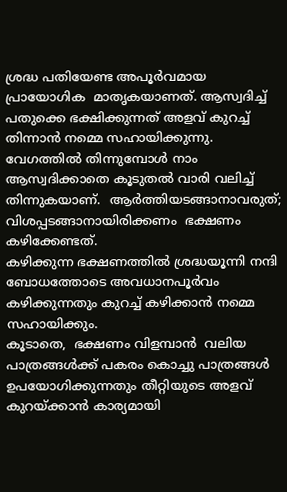ശ്രദ്ധ പതിയേണ്ട അപൂർവമായ പ്രായോഗിക  മാതൃകയാണത്. ആസ്വദിച്ച് പതുക്കെ ഭക്ഷിക്കുന്നത് അളവ് കുറച്ച് തിന്നാൻ നമ്മെ സഹായിക്കുന്നു. വേഗത്തിൽ തിന്നുമ്പോൾ നാം  ആസ്വദിക്കാതെ കൂടുതൽ വാരി വലിച്ച് തിന്നുകയാണ്.  ആർത്തിയടങ്ങാനാവരുത്; വിശപ്പടങ്ങാനായിരിക്കണം  ഭക്ഷണം കഴിക്കേണ്ടത്.
കഴിക്കുന്ന ഭക്ഷണത്തിൽ ശ്രദ്ധയൂന്നി നന്ദി ബോധത്തോടെ അവധാനപൂർവം കഴിക്കുന്നതും കുറച്ച് കഴിക്കാൻ നമ്മെ സഹായിക്കും.
കൂടാതെ,  ഭക്ഷണം വിളമ്പാൻ  വലിയ പാത്രങ്ങൾക്ക് പകരം കൊച്ചു പാത്രങ്ങൾ ഉപയോഗിക്കുന്നതും തീറ്റിയുടെ അളവ്  കുറയ്ക്കാൻ കാര്യമായി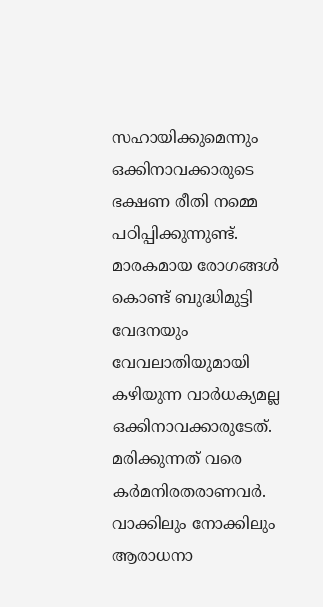സഹായിക്കുമെന്നും ഒക്കിനാവക്കാരുടെ ഭക്ഷണ രീതി നമ്മെ പഠിപ്പിക്കുന്നുണ്ട്.
മാരകമായ രോഗങ്ങൾ കൊണ്ട് ബുദ്ധിമുട്ടി വേദനയും വേവലാതിയുമായി കഴിയുന്ന വാർധക്യമല്ല ഒക്കിനാവക്കാരുടേത്.  മരിക്കുന്നത് വരെ കർമനിരതരാണവർ.
വാക്കിലും നോക്കിലും  ആരാധനാ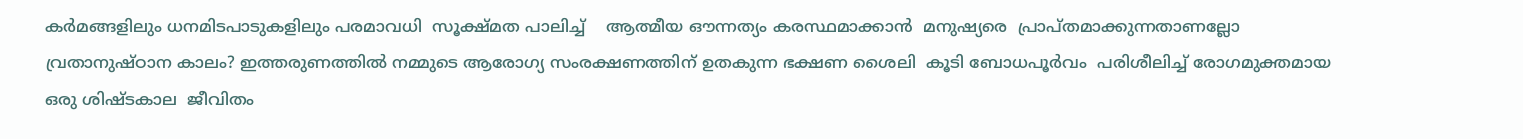കർമങ്ങളിലും ധനമിടപാടുകളിലും പരമാവധി  സൂക്ഷ്മത പാലിച്ച്    ആത്മീയ ഔന്നത്യം കരസ്ഥമാക്കാൻ  മനുഷ്യരെ  പ്രാപ്തമാക്കുന്നതാണല്ലോ വ്രതാനുഷ്ഠാന കാലം? ഇത്തരുണത്തിൽ നമ്മുടെ ആരോഗ്യ സംരക്ഷണത്തിന് ഉതകുന്ന ഭക്ഷണ ശൈലി  കൂടി ബോധപൂർവം  പരിശീലിച്ച് രോഗമുക്തമായ ഒരു ശിഷ്ടകാല  ജീവിതം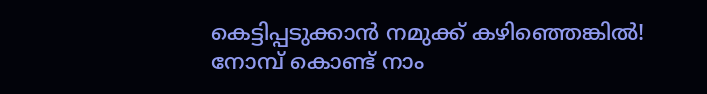കെട്ടിപ്പടുക്കാൻ നമുക്ക് കഴിഞ്ഞെങ്കിൽ!  നോമ്പ് കൊണ്ട് നാം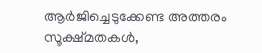ആർജിച്ചെടുക്കേണ്ട അത്തരം സൂക്ഷ്മതകൾ,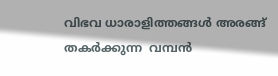വിഭവ ധാരാളിത്തങ്ങൾ അരങ്ങ് തകർക്കുന്ന  വമ്പൻ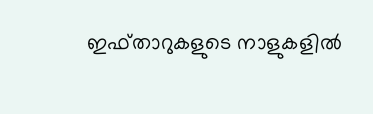ഇഫ്താറുകളുടെ നാളുകളിൽ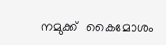നമുക്ക്  കൈമോശം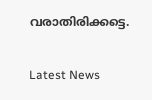വരാതിരിക്കട്ടെ.

Latest News